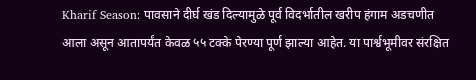Kharif Season: पावसाने दीर्घ खंड दिल्यामुळे पूर्व विदर्भातील खरीप हंगाम अडचणीत आला असून आतापर्यंत केवळ ५५ टक्के पेरण्या पूर्ण झाल्या आहेत. या पार्श्वभूमीवर संरक्षित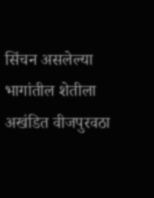सिंचन असलेल्या भागांतील शेतीला अखंडित वीजपुरवठा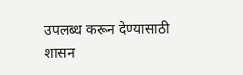उपलब्ध करून देण्यासाठी शासन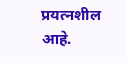प्रयत्नशील आहे.